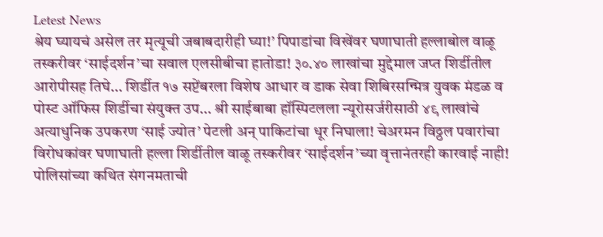Letest News
श्रेय घ्यायचं असेल तर मृत्यूची जबाबदारीही घ्या!’ पिपाडांचा विखेंवर घणाघाती हल्लाबोल वाळू तस्करीवर ‘साईदर्शन’चा सवाल एलसीबीचा हातोडा! ३०.४० लाखांचा मुद्देमाल जप्त शिर्डीतील आरोपीसह तिघे... शिर्डीत १७ सप्टेंबरला विशेष आधार व डाक सेवा शिबिरसन्मित्र युवक मंडळ व पोस्ट ऑफिस शिर्डीचा संयुक्त उप... श्री साईबाबा हॉस्पिटलला न्यूरोसर्जरीसाठी ४९ लाखांचे अत्याधुनिक उपकरण ‘साई ज्योत’ पेटली अन् पाकिटांचा धूर निघाला! चेअरमन विठ्ठल पवारांचा विरोधकांवर घणाघाती हल्ला शिर्डीतील वाळू तस्करीवर ‘साईदर्शन’च्या वृत्तानंतरही कारवाई नाही! पोलिसांच्या कथित संगनमताची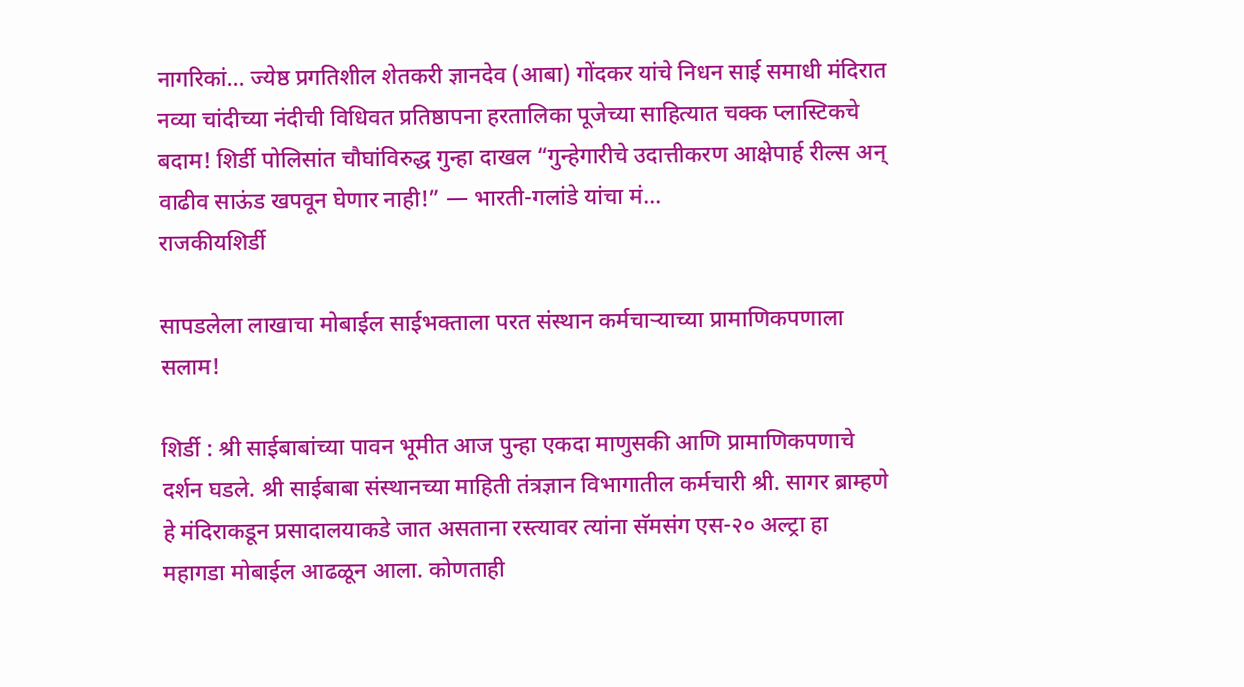नागरिकां... ज्येष्ठ प्रगतिशील शेतकरी ज्ञानदेव (आबा) गोंदकर यांचे निधन साई समाधी मंदिरात नव्या चांदीच्या नंदीची विधिवत प्रतिष्ठापना हरतालिका पूजेच्या साहित्यात चक्क प्लास्टिकचे बदाम! शिर्डी पोलिसांत चौघांविरुद्ध गुन्हा दाखल “गुन्हेगारीचे उदात्तीकरण आक्षेपार्ह रील्स अन् वाढीव साऊंड खपवून घेणार नाही!” — भारती-गलांडे यांचा मं...
राजकीयशिर्डी

सापडलेला लाखाचा मोबाईल साईभक्ताला परत संस्थान कर्मचाऱ्याच्या प्रामाणिकपणाला सलाम!

शिर्डी : श्री साईबाबांच्या पावन भूमीत आज पुन्हा एकदा माणुसकी आणि प्रामाणिकपणाचे दर्शन घडले. श्री साईबाबा संस्थानच्या माहिती तंत्रज्ञान विभागातील कर्मचारी श्री. सागर ब्राम्हणे हे मंदिराकडून प्रसादालयाकडे जात असताना रस्त्यावर त्यांना सॅमसंग एस-२० अल्ट्रा हा महागडा मोबाईल आढळून आला. कोणताही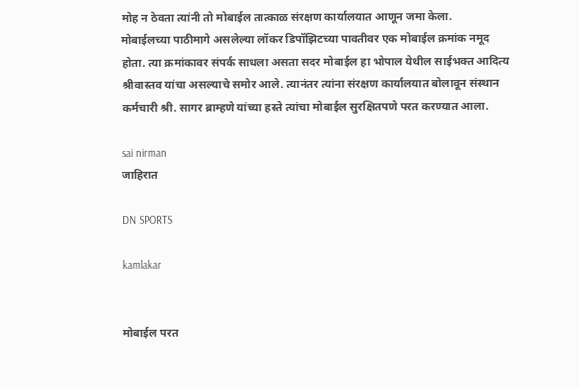मोह न ठेवता त्यांनी तो मोबाईल तात्काळ संरक्षण कार्यालयात आणून जमा केला.
मोबाईलच्या पाठीमागे असलेल्या लॉकर डिपॉझिटच्या पावतीवर एक मोबाईल क्रमांक नमूद होता. त्या क्रमांकावर संपर्क साधला असता सदर मोबाईल हा भोपाल येथील साईभक्त आदित्य श्रीवास्तव यांचा असल्याचे समोर आले. त्यानंतर त्यांना संरक्षण कार्यालयात बोलावून संस्थान कर्मचारी श्री. सागर ब्राम्हणे यांच्या हस्ते त्यांचा मोबाईल सुरक्षितपणे परत करण्यात आला.

sai nirman
जाहिरात

DN SPORTS

kamlakar


मोबाईल परत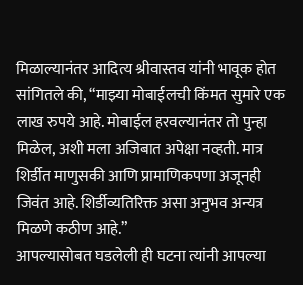मिळाल्यानंतर आदित्य श्रीवास्तव यांनी भावूक होत सांगितले की, “माझ्या मोबाईलची किंमत सुमारे एक लाख रुपये आहे. मोबाईल हरवल्यानंतर तो पुन्हा मिळेल, अशी मला अजिबात अपेक्षा नव्हती. मात्र शिर्डीत माणुसकी आणि प्रामाणिकपणा अजूनही जिवंत आहे. शिर्डीव्यतिरिक्त असा अनुभव अन्यत्र मिळणे कठीण आहे.”
आपल्यासोबत घडलेली ही घटना त्यांनी आपल्या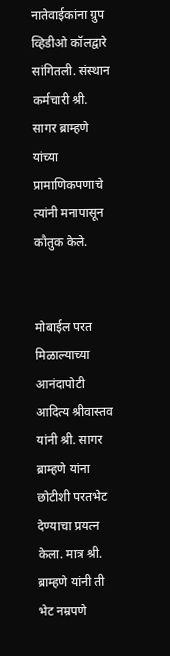नातेवाईकांना ग्रुप व्हिडीओ कॉलद्वारे सांगितली. संस्थान कर्मचारी श्री. सागर ब्राम्हणे यांच्या प्रामाणिकपणाचे त्यांनी मनापासून कौतुक केले.


मोबाईल परत मिळाल्याच्या आनंदापोटी आदित्य श्रीवास्तव यांनी श्री. सागर ब्राम्हणे यांना छोटीशी परतभेट देण्याचा प्रयत्न केला. मात्र श्री. ब्राम्हणे यांनी ती भेट नम्रपणे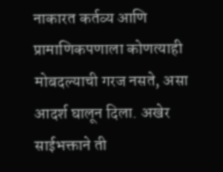नाकारत कर्तव्य आणि प्रामाणिकपणाला कोणत्याही मोबदल्याची गरज नसते, असा आदर्श घालून दिला. अखेर साईभक्ताने ती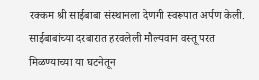रक्कम श्री साईबाबा संस्थानला देणगी स्वरूपात अर्पण केली.
साईबाबांच्या दरबारात हरवलेली मौल्यवान वस्तू परत मिळण्याच्या या घटनेतून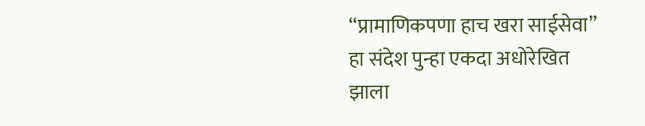“प्रामाणिकपणा हाच खरा साईसेवा” हा संदेश पुन्हा एकदा अधोरेखित झाला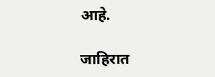आहे.

जाहिरात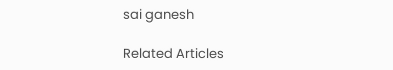sai ganesh

Related Articles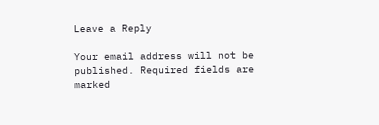Leave a Reply

Your email address will not be published. Required fields are marked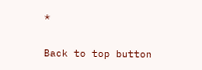*

Back to top button